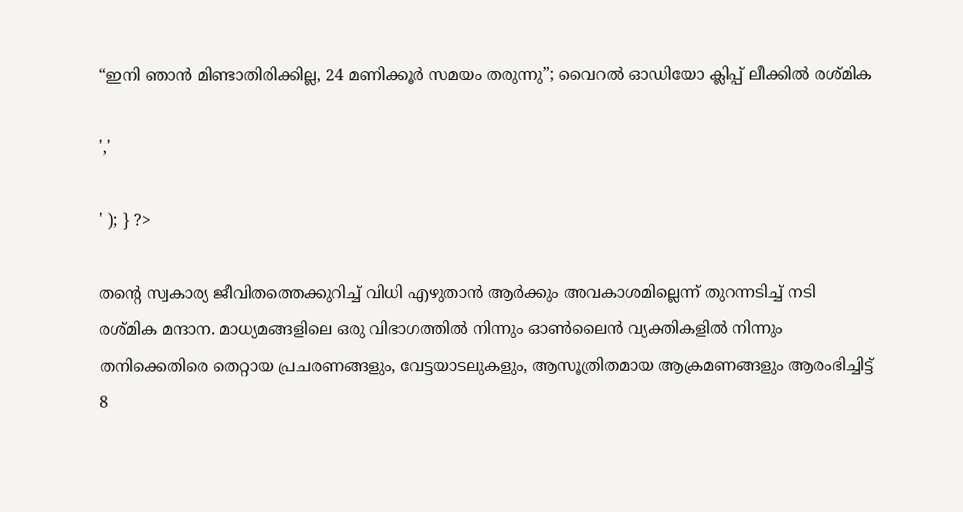“ഇനി ഞാൻ മിണ്ടാതിരിക്കില്ല, 24 മണിക്കൂർ സമയം തരുന്നു”; വൈറൽ ഓഡിയോ ക്ലിപ്പ് ലീക്കിൽ രശ്‌മിക

','

' ); } ?>

തന്റെ സ്വകാര്യ ജീവിതത്തെക്കുറിച്ച് വിധി എഴുതാൻ ആർക്കും അവകാശമില്ലെന്ന് തുറന്നടിച്ച്‍ നടി രശ്‌മിക മന്ദാന. മാധ്യമങ്ങളിലെ ഒരു വിഭാഗത്തിൽ നിന്നും ഓൺലൈൻ വ്യക്തികളിൽ നിന്നും തനിക്കെതിരെ തെറ്റായ പ്രചരണങ്ങളും, വേട്ടയാടലുകളും, ആസൂത്രിതമായ ആക്രമണങ്ങളും ആരംഭിച്ചിട്ട് 8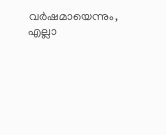വർഷമായെന്നും, എല്ലാ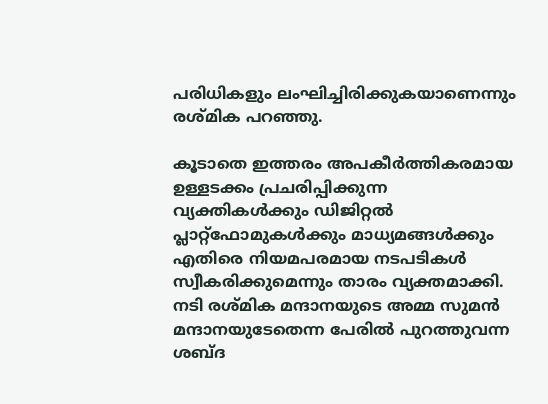പരിധികളും ലംഘിച്ചിരിക്കുകയാണെന്നും രശ്‌മിക പറഞ്ഞു.

കൂടാതെ ഇത്തരം അപകീർത്തികരമായ ഉള്ളടക്കം പ്രചരിപ്പിക്കുന്ന വ്യക്തികൾക്കും ഡിജിറ്റൽ പ്ലാറ്റ്‌ഫോമുകൾക്കും മാധ്യമങ്ങൾക്കും എതിരെ നിയമപരമായ നടപടികൾ സ്വീകരിക്കുമെന്നും താരം വ്യക്തമാക്കി. നടി രശ്‌മിക മന്ദാനയുടെ അമ്മ സുമൻ മന്ദാനയുടേതെന്ന പേരിൽ പുറത്തുവന്ന ശബ്ദ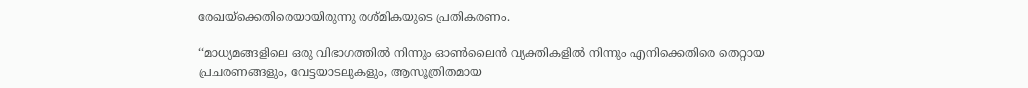രേഖയ്ക്കെതിരെയായിരുന്നു രശ്‌മികയുടെ പ്രതികരണം.

‘‘മാധ്യമങ്ങളിലെ ഒരു വിഭാഗത്തിൽ നിന്നും ഓൺലൈൻ വ്യക്തികളിൽ നിന്നും എനിക്കെതിരെ തെറ്റായ പ്രചരണങ്ങളും, വേട്ടയാടലുകളും, ആസൂത്രിതമായ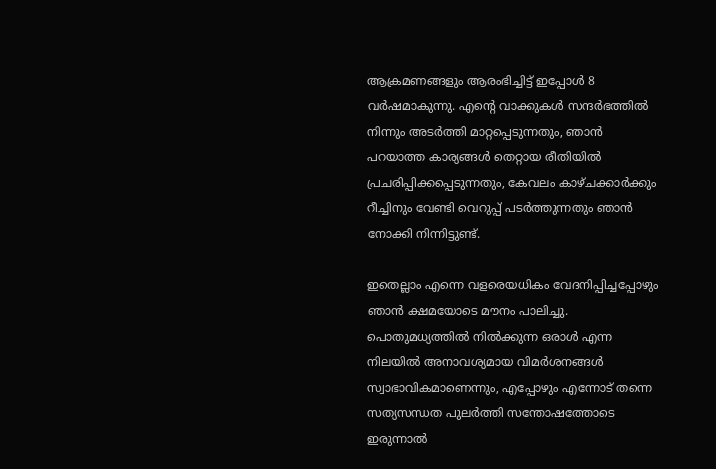ആക്രമണങ്ങളും ആരംഭിച്ചിട്ട് ഇപ്പോൾ 8 വർഷമാകുന്നു. എന്റെ വാക്കുകൾ സന്ദർഭത്തിൽ നിന്നും അടർത്തി മാറ്റപ്പെടുന്നതും, ഞാൻ പറയാത്ത കാര്യങ്ങൾ തെറ്റായ രീതിയിൽ പ്രചരിപ്പിക്കപ്പെടുന്നതും, കേവലം കാഴ്ചക്കാർക്കും റീച്ചിനും വേണ്ടി വെറുപ്പ് പടർത്തുന്നതും ഞാൻ നോക്കി നിന്നിട്ടുണ്ട്.

ഇതെല്ലാം എന്നെ വളരെയധികം വേദനിപ്പിച്ചപ്പോഴും ഞാൻ ക്ഷമയോടെ മൗനം പാലിച്ചു. പൊതുമധ്യത്തിൽ നിൽക്കുന്ന ഒരാൾ എന്ന നിലയിൽ അനാവശ്യമായ വിമർശനങ്ങൾ സ്വാഭാവികമാണെന്നും, എപ്പോഴും എന്നോട് തന്നെ സത്യസന്ധത പുലർത്തി സന്തോഷത്തോടെ ഇരുന്നാൽ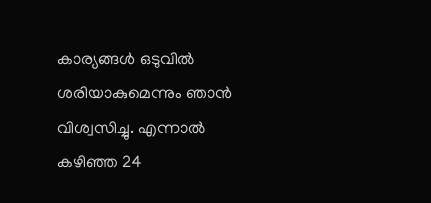കാര്യങ്ങൾ ഒടുവിൽ ശരിയാകുമെന്നും ഞാൻ വിശ്വസിച്ചു. എന്നാൽ കഴിഞ്ഞ 24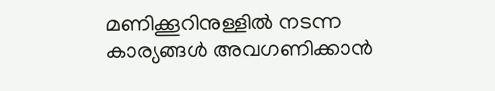മണിക്കൂറിനുള്ളിൽ നടന്ന കാര്യങ്ങൾ അവഗണിക്കാൻ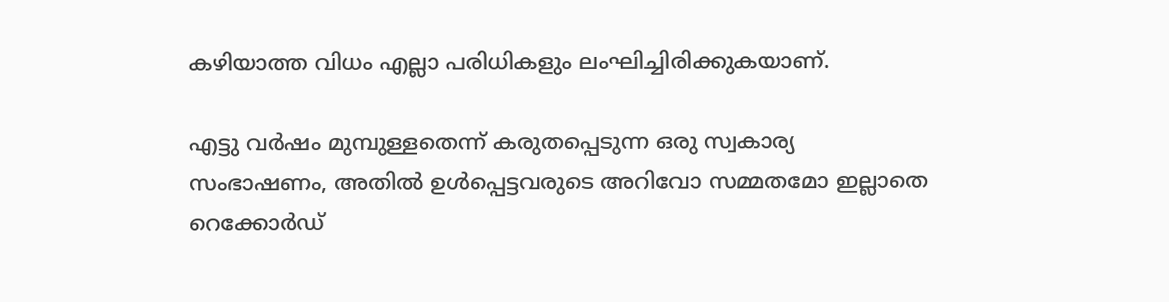കഴിയാത്ത വിധം എല്ലാ പരിധികളും ലംഘിച്ചിരിക്കുകയാണ്.

എട്ടു വർഷം മുമ്പുള്ളതെന്ന് കരുതപ്പെടുന്ന ഒരു സ്വകാര്യ സംഭാഷണം, അതിൽ ഉൾപ്പെട്ടവരുടെ അറിവോ സമ്മതമോ ഇല്ലാതെ റെക്കോർഡ്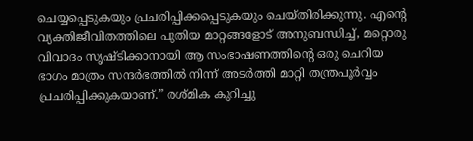ചെയ്യപ്പെടുകയും പ്രചരിപ്പിക്കപ്പെടുകയും ചെയ്തിരിക്കുന്നു. എന്റെ വ്യക്തിജീവിതത്തിലെ പുതിയ മാറ്റങ്ങളോട് അനുബന്ധിച്ച്, മറ്റൊരു വിവാദം സൃഷ്ടിക്കാനായി ആ സംഭാഷണത്തിന്റെ ഒരു ചെറിയ ഭാഗം മാത്രം സന്ദർഭത്തിൽ നിന്ന് അടർത്തി മാറ്റി തന്ത്രപൂർവ്വം പ്രചരിപ്പിക്കുകയാണ്.” രശ്‌മിക കുറിച്ചു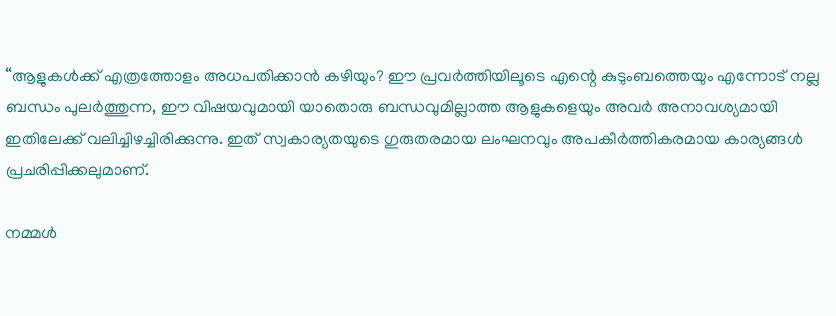“ആളുകൾക്ക് എത്രത്തോളം അധപതിക്കാൻ കഴിയും? ഈ പ്രവർത്തിയിലൂടെ എന്റെ കുടുംബത്തെയും എന്നോട് നല്ല ബന്ധം പുലർത്തുന്ന, ഈ വിഷയവുമായി യാതൊരു ബന്ധവുമില്ലാത്ത ആളുകളെയും അവർ അനാവശ്യമായി ഇതിലേക്ക് വലിച്ചിഴച്ചിരിക്കുന്നു. ഇത് സ്വകാര്യതയുടെ ഗുരുതരമായ ലംഘനവും അപകീർത്തികരമായ കാര്യങ്ങൾ പ്രചരിപ്പിക്കലുമാണ്.

നമ്മൾ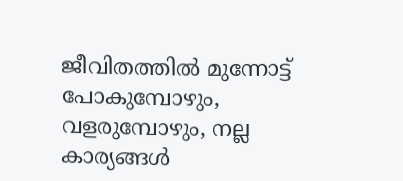ജീവിതത്തിൽ മുന്നോട്ട് പോകുമ്പോഴും, വളരുമ്പോഴും, നല്ല കാര്യങ്ങൾ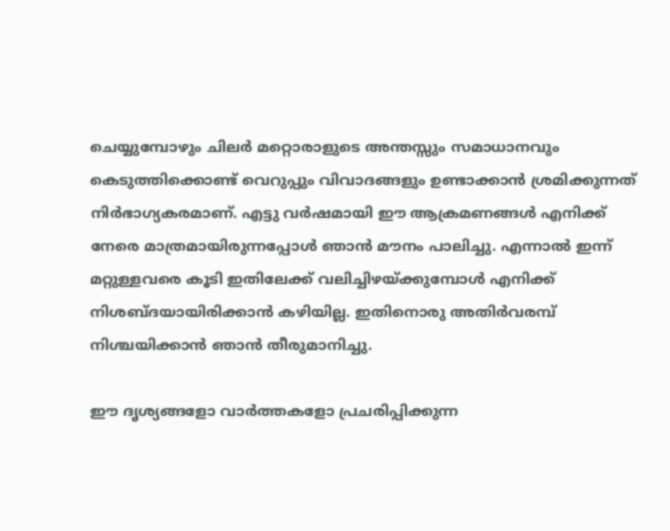ചെയ്യുമ്പോഴും ചിലർ മറ്റൊരാളുടെ അന്തസ്സും സമാധാനവും കെടുത്തിക്കൊണ്ട് വെറുപ്പും വിവാദങ്ങളും ഉണ്ടാക്കാൻ ശ്രമിക്കുന്നത് നിർഭാഗ്യകരമാണ്. എട്ടു വർഷമായി ഈ ആക്രമണങ്ങൾ എനിക്ക് നേരെ മാത്രമായിരുന്നപ്പോൾ ഞാൻ മൗനം പാലിച്ചു. എന്നാൽ ഇന്ന് മറ്റുള്ളവരെ കൂടി ഇതിലേക്ക് വലിച്ചിഴയ്ക്കുമ്പോൾ എനിക്ക് നിശബ്ദയായിരിക്കാൻ കഴിയില്ല. ഇതിനൊരു അതിർവരമ്പ് നിശ്ചയിക്കാൻ ഞാൻ തീരുമാനിച്ചു.

ഈ ദൃശ്യങ്ങളോ വാർത്തകളോ പ്രചരിപ്പിക്കുന്ന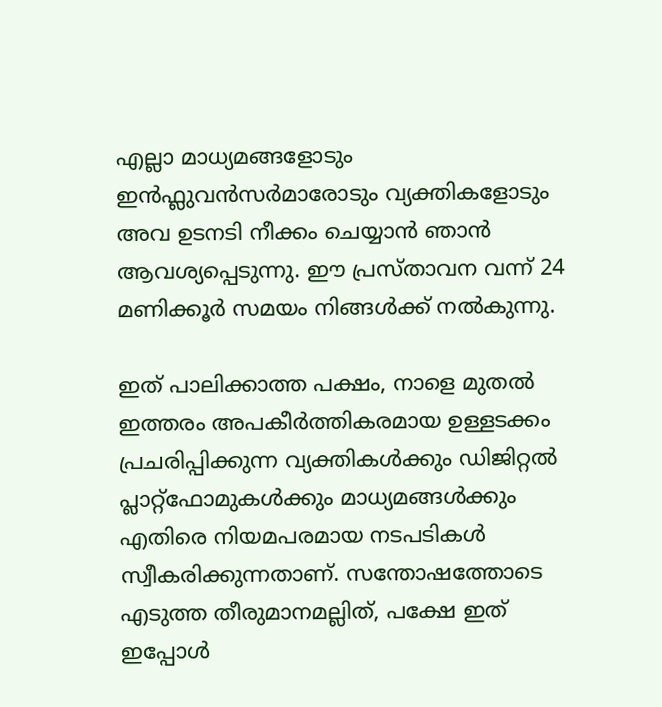എല്ലാ മാധ്യമങ്ങളോടും ഇൻഫ്ലുവൻസർമാരോടും വ്യക്തികളോടും അവ ഉടനടി നീക്കം ചെയ്യാൻ ഞാൻ ആവശ്യപ്പെടുന്നു. ഈ പ്രസ്താവന വന്ന് 24 മണിക്കൂർ സമയം നിങ്ങൾക്ക് നൽകുന്നു.

ഇത് പാലിക്കാത്ത പക്ഷം, നാളെ മുതൽ ഇത്തരം അപകീർത്തികരമായ ഉള്ളടക്കം പ്രചരിപ്പിക്കുന്ന വ്യക്തികൾക്കും ഡിജിറ്റൽ പ്ലാറ്റ്‌ഫോമുകൾക്കും മാധ്യമങ്ങൾക്കും എതിരെ നിയമപരമായ നടപടികൾ സ്വീകരിക്കുന്നതാണ്. സന്തോഷത്തോടെ എടുത്ത തീരുമാനമല്ലിത്, പക്ഷേ ഇത് ഇപ്പോൾ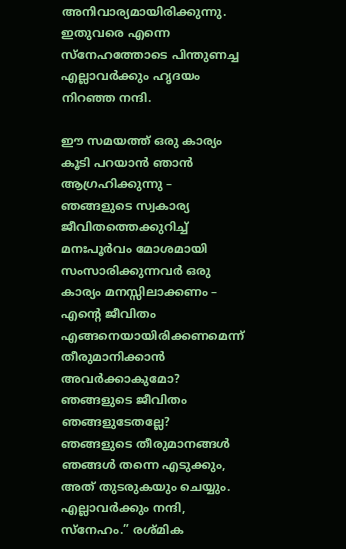അനിവാര്യമായിരിക്കുന്നു. ഇതുവരെ എന്നെ സ്നേഹത്തോടെ പിന്തുണച്ച എല്ലാവർക്കും ഹൃദയം നിറഞ്ഞ നന്ദി.

ഈ സമയത്ത് ഒരു കാര്യം കൂടി പറയാൻ ഞാൻ ആഗ്രഹിക്കുന്നു – ഞങ്ങളുടെ സ്വകാര്യ ജീവിതത്തെക്കുറിച്ച് മനഃപൂർവം മോശമായി സംസാരിക്കുന്നവർ ഒരു കാര്യം മനസ്സിലാക്കണം – എന്റെ ജീവിതം എങ്ങനെയായിരിക്കണമെന്ന് തീരുമാനിക്കാൻ അവർക്കാകുമോ? ഞങ്ങളുടെ ജീവിതം ഞങ്ങളുടേതല്ലേ? ഞങ്ങളുടെ തീരുമാനങ്ങൾ ഞങ്ങൾ തന്നെ എടുക്കും, അത് തുടരുകയും ചെയ്യും. എല്ലാവർക്കും നന്ദി, സ്നേഹം.” രശ്‌മിക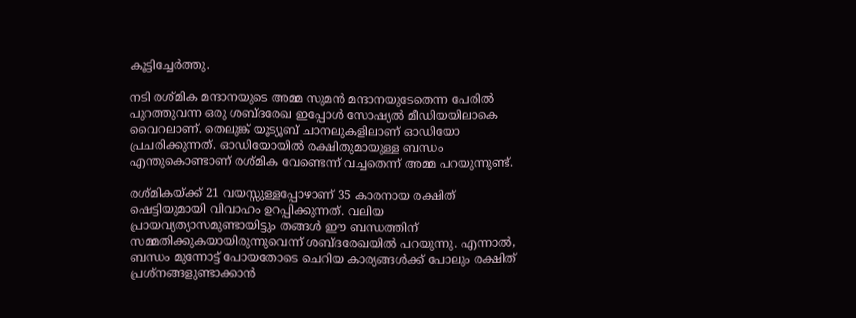കൂട്ടിച്ചേർത്തു.

നടി രശ്‌മിക മന്ദാനയുടെ അമ്മ സുമൻ മന്ദാനയുടേതെന്ന പേരിൽ പുറത്തുവന്ന ഒരു ശബ്ദരേഖ ഇപ്പോൾ സോഷ്യൽ മീഡിയയിലാകെ വൈറലാണ്. തെലുങ്ക് യൂട്യൂബ് ചാനലുകളിലാണ് ഓഡിയോ പ്രചരിക്കുന്നത്. ഓഡിയോയില്‍ രക്ഷിതുമായുള്ള ബന്ധം എന്തുകൊണ്ടാണ് രശ്മിക വേണ്ടെന്ന് വച്ചതെന്ന് അമ്മ പറയുന്നുണ്ട്.

രശ്മികയ്ക്ക് 21 വയസ്സുള്ളപ്പോഴാണ് 35 കാരനായ രക്ഷിത് ഷെട്ടിയുമായി വിവാഹം ഉറപ്പിക്കുന്നത്. വലിയ പ്രായവ്യത്യാസമുണ്ടായിട്ടും തങ്ങൾ ഈ ബന്ധത്തിന് സമ്മതിക്കുകയായിരുന്നുവെന്ന് ശബ്ദരേഖയിൽ പറയുന്നു. എന്നാൽ, ബന്ധം മുന്നോട്ട് പോയതോടെ ചെറിയ കാര്യങ്ങൾക്ക് പോലും രക്ഷിത് പ്രശ്നങ്ങളുണ്ടാക്കാൻ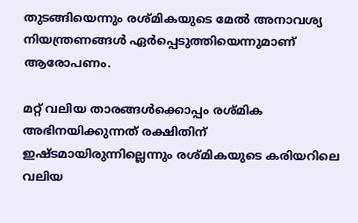തുടങ്ങിയെന്നും രശ്മികയുടെ മേൽ അനാവശ്യ നിയന്ത്രണങ്ങൾ ഏർപ്പെടുത്തിയെന്നുമാണ് ആരോപണം.

മറ്റ് വലിയ താരങ്ങൾക്കൊപ്പം രശ്മിക അഭിനയിക്കുന്നത് രക്ഷിതിന് ഇഷ്ടമായിരുന്നില്ലെന്നും രശ്മികയുടെ കരിയറിലെ വലിയ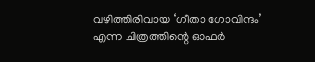വഴിത്തിരിവായ ‘ഗീതാ ഗോവിന്ദം’ എന്ന ചിത്രത്തിന്റെ ഓഫർ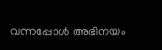വന്നപ്പോൾ അഭിനയം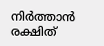നിർത്താൻ രക്ഷിത്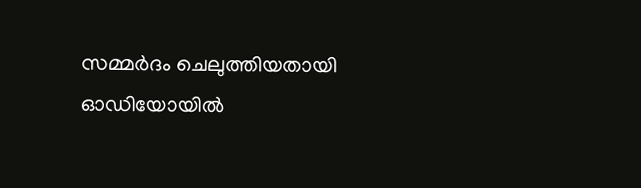സമ്മർദം ചെലുത്തിയതായി ഓഡിയോയിൽ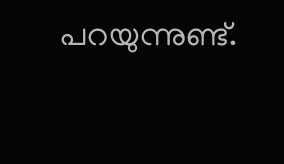പറയുന്നുണ്ട്.